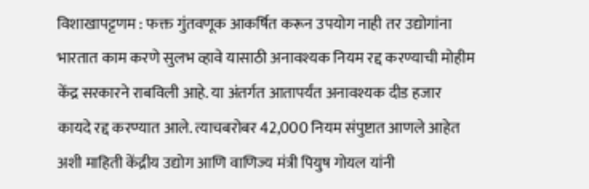विशाखापट्टणम : फक्त गुंतवणूक आकर्षित करून उपयोग नाही तर उद्योगांना भारतात काम करणे सुलभ व्हावे यासाठी अनावश्यक नियम रद्द करण्याची मोहीम केंद्र सरकारने राबविली आहे. या अंतर्गत आतापर्यंत अनावश्यक दीड हजार कायदे रद्द करण्यात आले. त्याचबरोबर 42,000 नियम संपुष्टात आणले आहेत अशी माहिती केंद्रीय उद्योग आणि वाणिज्य मंत्री पियुष गोयल यांनी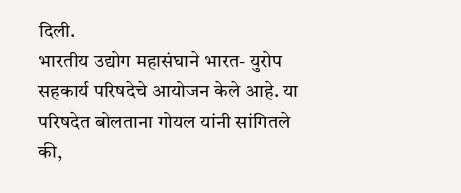दिली.
भारतीय उद्योग महासंघाने भारत- युरोप सहकार्य परिषदेचे आयोजन केले आहे. या परिषदेत बोलताना गोयल यांनी सांगितले की,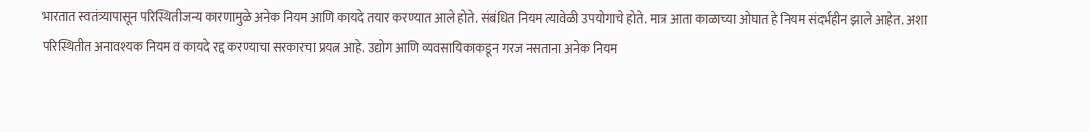भारतात स्वतंत्र्यापासून परिस्थितीजन्य कारणामुळे अनेक नियम आणि कायदे तयार करण्यात आले होते. संबंधित नियम त्यावेळी उपयोगाचे होते. मात्र आता काळाच्या ओघात हे नियम संदर्भहीन झाले आहेत. अशा परिस्थितीत अनावश्यक नियम व कायदे रद्द करण्याचा सरकारचा प्रयत्न आहे. उद्योग आणि व्यवसायिकाकडून गरज नसताना अनेक नियम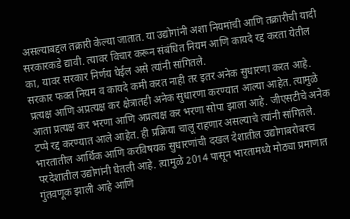असल्याबद्दल तक्रारी केल्या जातात. या उद्योगांनी अशा नियमांची आणि तक्रारीची यादी सरकारकडे द्यावी. त्यावर विचार करून संबंधित नियम आणि कायदे रद्द करता येतील का, यावर सरकार निर्णय घेईल असे त्यांनी सांगितले.
सरकार फक्त नियम व कायदे कमी करत नाही तर इतर अनेक सुधारणा करत आहे. प्रत्यक्ष आणि अप्रत्यक्ष कर क्षेत्रातही अनेक सुधारणा करण्यात आल्या आहेत. त्यामुळे आता प्रत्यक्ष कर भरणा आणि अप्रत्यक्ष कर भरणा सोपा झाला आहे. जीएसटीचे अनेक टप्पे रद्द करण्यात आले आहेत. ही प्रक्रिया चालू राहणार असल्याचे त्यांनी सांगितले. भारतातील आर्थिक आणि करविषयक सुधारणांची दखल देशातील उद्योगाबरोबरच परदेशातील उद्योगांनी घेतली आहे. त्यामुळे 2014 पासून भारतामध्ये मोठ्या प्रमाणात गुंतवणूक झाली आहे आणि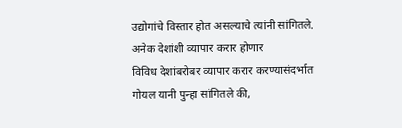उद्योगांचे विस्तार होत असल्याचे त्यांनी सांगितले.
अनेक देशांशी व्यापार करार होणार
विविध देशांबरोबर व्यापार करार करण्यासंदर्भात गोयल यानी पुन्हा सांगितले की,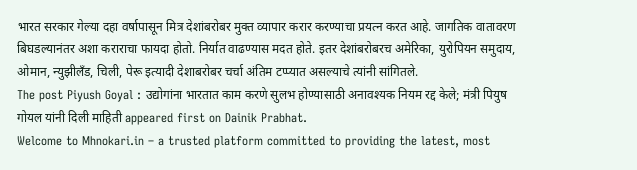भारत सरकार गेल्या दहा वर्षापासून मित्र देशांबरोबर मुक्त व्यापार करार करण्याचा प्रयत्न करत आहे. जागतिक वातावरण बिघडल्यानंतर अशा कराराचा फायदा होतो. निर्यात वाढण्यास मदत होते. इतर देशांबरोबरच अमेरिका, युरोपियन समुदाय, ओमान, न्युझीलँड, चिली, पेरू इत्यादी देशाबरोबर चर्चा अंतिम टप्प्यात असल्याचे त्यांनी सांगितले.
The post Piyush Goyal : उद्योगांना भारतात काम करणे सुलभ होण्यासाठी अनावश्यक नियम रद्द केले; मंत्री पियुष गोयल यांनी दिली माहिती appeared first on Dainik Prabhat.
Welcome to Mhnokari.in – a trusted platform committed to providing the latest, most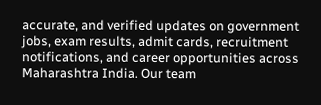accurate, and verified updates on government jobs, exam results, admit cards, recruitment notifications, and career opportunities across Maharashtra India. Our team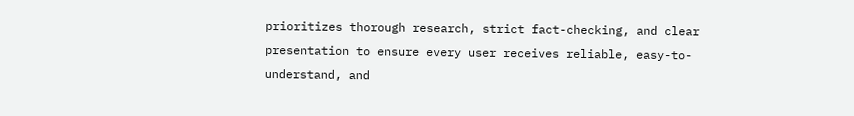prioritizes thorough research, strict fact-checking, and clear presentation to ensure every user receives reliable, easy-to-understand, and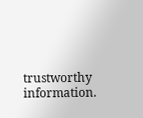trustworthy information.